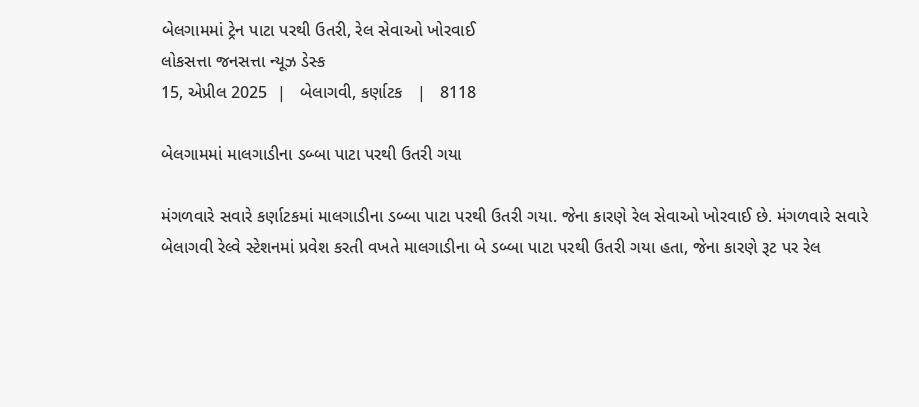બેલગામમાં ટ્રેન પાટા પરથી ઉતરી, રેલ સેવાઓ ખોરવાઈ
લોકસત્તા જનસત્તા ન્યૂઝ ડેસ્ક
15, એપ્રીલ 2025  |   બેલાગવી, કર્ણાટક   |   8118

બેલગામમાં માલગાડીના ડબ્બા પાટા પરથી ઉતરી ગયા

મંગળવારે સવારે કર્ણાટકમાં માલગાડીના ડબ્બા પાટા પરથી ઉતરી ગયા. જેના કારણે રેલ સેવાઓ ખોરવાઈ છે. મંગળવારે સવારે બેલાગવી રેલ્વે સ્ટેશનમાં પ્રવેશ કરતી વખતે માલગાડીના બે ડબ્બા પાટા પરથી ઉતરી ગયા હતા, જેના કારણે રૂટ પર રેલ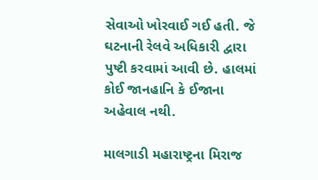સેવાઓ ખોરવાઈ ગઈ હતી. જે ઘટનાની રેલવે અધિકારી દ્વારા પુષ્ટી કરવામાં આવી છે. હાલમાં કોઈ જાનહાનિ કે ઈજાના અહેવાલ નથી.

માલગાડી મહારાષ્ટ્રના મિરાજ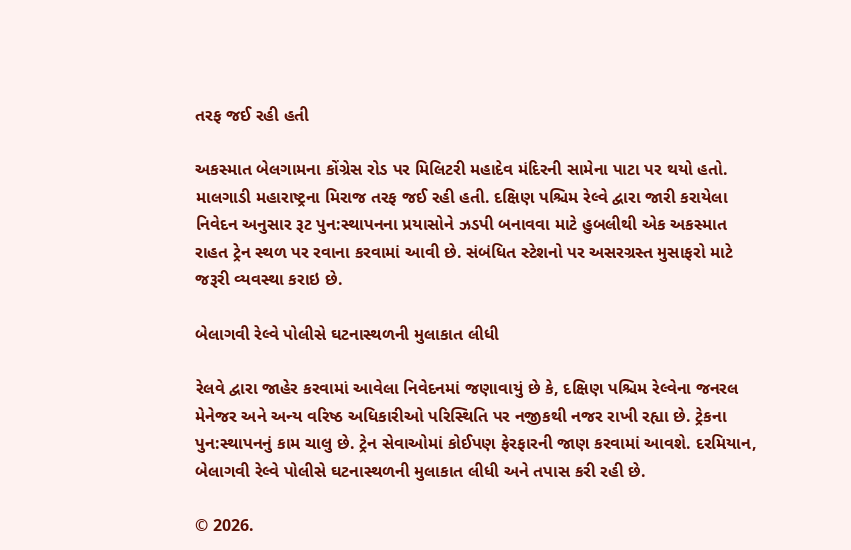તરફ જઈ રહી હતી

અકસ્માત બેલગામના કોંગ્રેસ રોડ પર મિલિટરી મહાદેવ મંદિરની સામેના પાટા પર થયો હતો. માલગાડી મહારાષ્ટ્રના મિરાજ તરફ જઈ રહી હતી. દક્ષિણ પશ્ચિમ રેલ્વે દ્વારા જારી કરાયેલા નિવેદન અનુસાર રૂટ પુન:સ્થાપનના પ્રયાસોને ઝડપી બનાવવા માટે હુબલીથી એક અકસ્માત રાહત ટ્રેન સ્થળ પર રવાના કરવામાં આવી છે. સંબંધિત સ્ટેશનો પર અસરગ્રસ્ત મુસાફરો માટે જરૂરી વ્યવસ્થા કરાઇ છે.

બેલાગવી રેલ્વે પોલીસે ઘટનાસ્થળની મુલાકાત લીધી

રેલવે દ્વારા જાહેર કરવામાં આવેલા નિવેદનમાં જણાવાયું છે કે, દક્ષિણ પશ્ચિમ રેલ્વેના જનરલ મેનેજર અને અન્ય વરિષ્ઠ અધિકારીઓ પરિસ્થિતિ પર નજીકથી નજર રાખી રહ્યા છે. ટ્રેકના પુન:સ્થાપનનું કામ ચાલુ છે. ટ્રેન સેવાઓમાં કોઈપણ ફેરફારની જાણ કરવામાં આવશે. દરમિયાન, બેલાગવી રેલ્વે પોલીસે ઘટનાસ્થળની મુલાકાત લીધી અને તપાસ કરી રહી છે.

© 2026.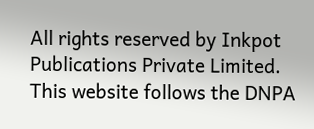All rights reserved by Inkpot Publications Private Limited.
This website follows the DNPA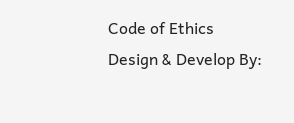Code of Ethics
Design & Develop By: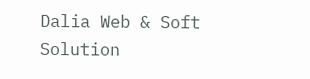Dalia Web & Soft Solution